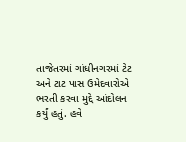તાજેતરમાં ગાંધીનગરમાં ટેટ અને ટાટ પાસ ઉમેદવારોએ ભરતી કરવા મુદ્દે આંદોલન કર્યું હતું. હવે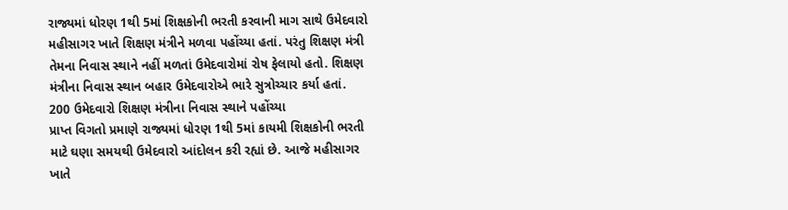રાજ્યમાં ધોરણ 1થી 5માં શિક્ષકોની ભરતી કરવાની માગ સાથે ઉમેદવારો મહીસાગર ખાતે શિક્ષણ મંત્રીને મળવા પહોંચ્યા હતાં. પરંતુ શિક્ષણ મંત્રી તેમના નિવાસ સ્થાને નહીં મળતાં ઉમેદવારોમાં રોષ ફેલાયો હતો. શિક્ષણ મંત્રીના નિવાસ સ્થાન બહાર ઉમેદવારોએ ભારે સુત્રોચ્ચાર કર્યા હતાં.
200 ઉમેદવારો શિક્ષણ મંત્રીના નિવાસ સ્થાને પહોંચ્યા
પ્રાપ્ત વિગતો પ્રમાણે રાજ્યમાં ધોરણ 1થી 5માં કાયમી શિક્ષકોની ભરતી માટે ઘણા સમયથી ઉમેદવારો આંદોલન કરી રહ્યાં છે. આજે મહીસાગર ખાતે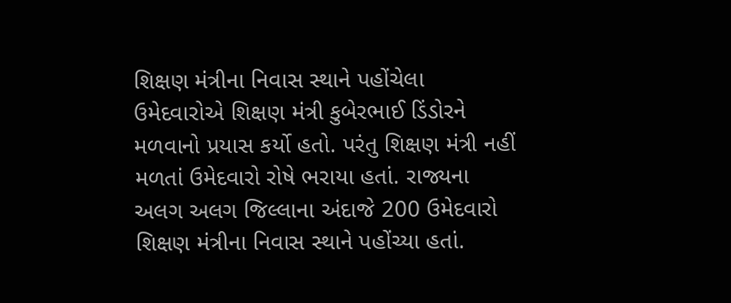શિક્ષણ મંત્રીના નિવાસ સ્થાને પહોંચેલા ઉમેદવારોએ શિક્ષણ મંત્રી કુબેરભાઈ ડિંડોરને મળવાનો પ્રયાસ કર્યો હતો. પરંતુ શિક્ષણ મંત્રી નહીં મળતાં ઉમેદવારો રોષે ભરાયા હતાં. રાજ્યના અલગ અલગ જિલ્લાના અંદાજે 200 ઉમેદવારો શિક્ષણ મંત્રીના નિવાસ સ્થાને પહોંચ્યા હતાં.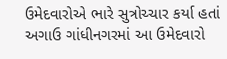ઉમેદવારોએ ભારે સુત્રોચ્ચાર કર્યા હતાં
અગાઉ ગાંધીનગરમાં આ ઉમેદવારો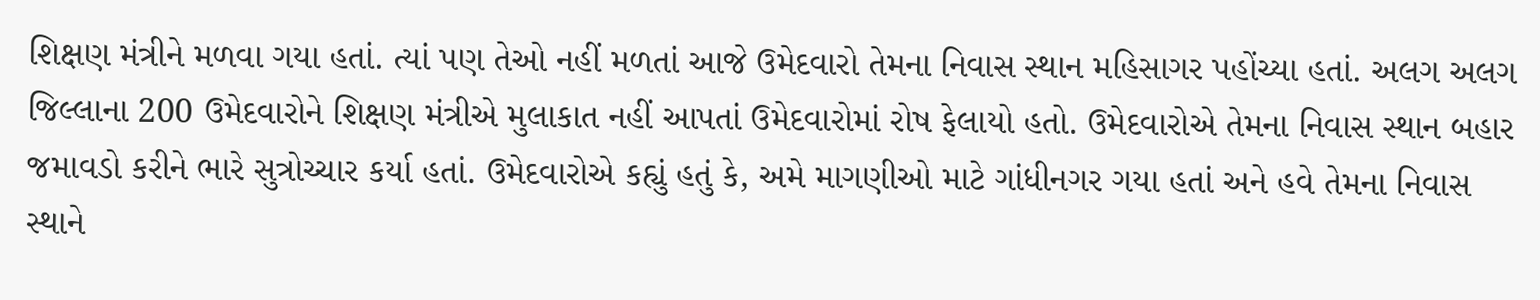શિક્ષણ મંત્રીને મળવા ગયા હતાં. ત્યાં પણ તેઓ નહીં મળતાં આજે ઉમેદવારો તેમના નિવાસ સ્થાન મહિસાગર પહોંચ્યા હતાં. અલગ અલગ જિલ્લાના 200 ઉમેદવારોને શિક્ષણ મંત્રીએ મુલાકાત નહીં આપતાં ઉમેદવારોમાં રોષ ફેલાયો હતો. ઉમેદવારોએ તેમના નિવાસ સ્થાન બહાર જમાવડો કરીને ભારે સુત્રોચ્ચાર કર્યા હતાં. ઉમેદવારોએ કહ્યું હતું કે, અમે માગણીઓ માટે ગાંધીનગર ગયા હતાં અને હવે તેમના નિવાસ સ્થાને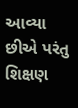આવ્યા છીએ પરંતુ શિક્ષણ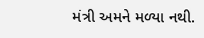મંત્રી અમને મળ્યા નથી.